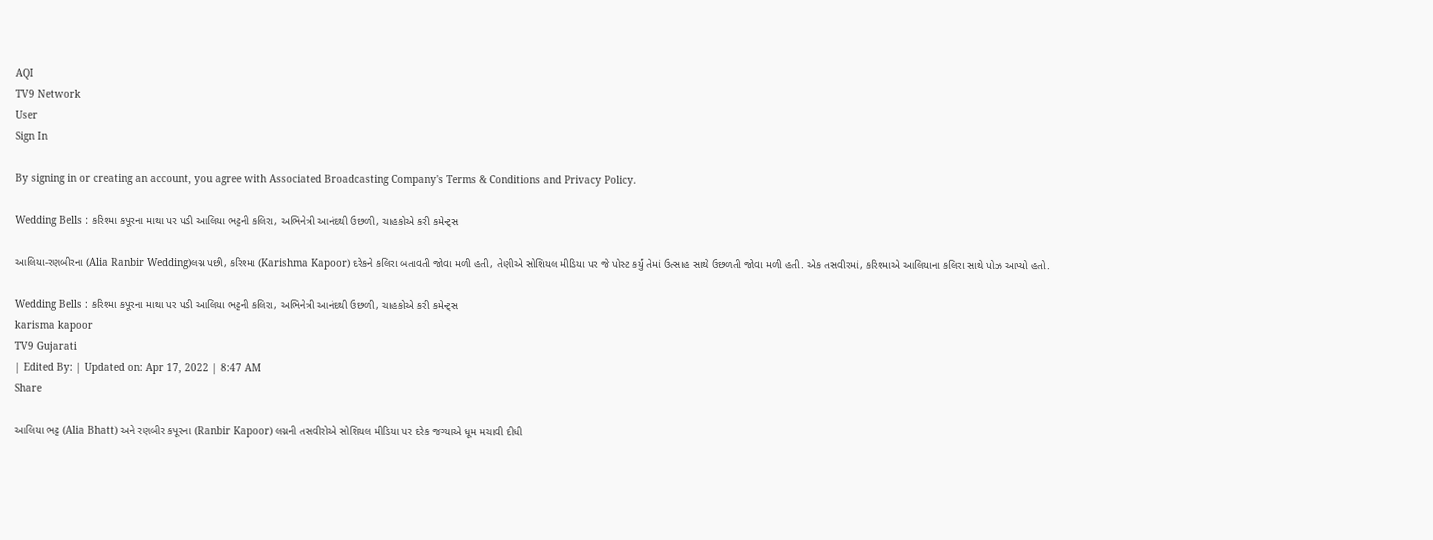AQI
TV9 Network
User
Sign In

By signing in or creating an account, you agree with Associated Broadcasting Company's Terms & Conditions and Privacy Policy.

Wedding Bells : કરિશ્મા કપૂરના માથા પર પડી આલિયા ભટ્ટની કલિરા, અભિનેત્રી આનંદથી ઉછળી, ચાહકોએ કરી કમેન્ટ્સ

આલિયા-રણબીરના (Alia Ranbir Wedding)લગ્ન પછી, કરિશ્મા (Karishma Kapoor) દરેકને કલિરા બતાવતી જોવા મળી હતી, તેણીએ સોશિયલ મીડિયા પર જે પોસ્ટ કર્યું તેમાં ઉત્સાહ સાથે ઉછળતી જોવા મળી હતી. એક તસવીરમાં, કરિશ્માએ આલિયાના કલિરા સાથે પોઝ આપ્યો હતો.

Wedding Bells : કરિશ્મા કપૂરના માથા પર પડી આલિયા ભટ્ટની કલિરા, અભિનેત્રી આનંદથી ઉછળી, ચાહકોએ કરી કમેન્ટ્સ
karisma kapoor
TV9 Gujarati
| Edited By: | Updated on: Apr 17, 2022 | 8:47 AM
Share

આલિયા ભટ્ટ (Alia Bhatt) અને રણબીર કપૂરના (Ranbir Kapoor) લગ્નની તસવીરોએ સોશિયલ મીડિયા પર દરેક જગ્યાએ ધૂમ મચાવી દીધી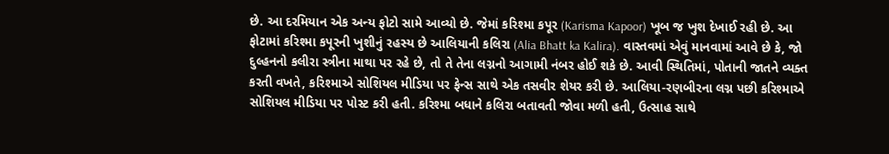છે. આ દરમિયાન એક અન્ય ફોટો સામે આવ્યો છે. જેમાં કરિશ્મા કપૂર (Karisma Kapoor) ખૂબ જ ખુશ દેખાઈ રહી છે. આ ફોટામાં કરિશ્મા કપૂરની ખુશીનું રહસ્ય છે આલિયાની કલિરા (Alia Bhatt ka Kalira). વાસ્તવમાં એવું માનવામાં આવે છે કે, જો દુલ્હનનો કલીરા સ્ત્રીના માથા પર રહે છે, તો તે તેના લગ્નનો આગામી નંબર હોઈ શકે છે. આવી સ્થિતિમાં, પોતાની જાતને વ્યક્ત કરતી વખતે, કરિશ્માએ સોશિયલ મીડિયા પર ફેન્સ સાથે એક તસવીર શેયર કરી છે. આલિયા-રણબીરના લગ્ન પછી કરિશ્માએ સોશિયલ મીડિયા પર પોસ્ટ કરી હતી. કરિશ્મા બધાને કલિરા બતાવતી જોવા મળી હતી, ઉત્સાહ સાથે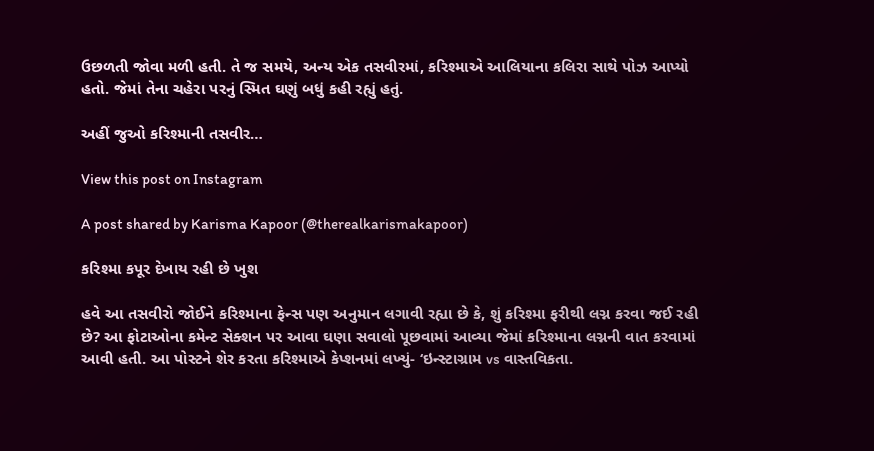ઉછળતી જોવા મળી હતી. તે જ સમયે, અન્ય એક તસવીરમાં, કરિશ્માએ આલિયાના કલિરા સાથે પોઝ આપ્યો હતો. જેમાં તેના ચહેરા પરનું સ્મિત ઘણું બધું કહી રહ્યું હતું.

અહીં જુઓ કરિશ્માની તસવીર…

View this post on Instagram

A post shared by Karisma Kapoor (@therealkarismakapoor)

કરિશ્મા કપૂર દેખાય રહી છે ખુશ

હવે આ તસવીરો જોઈને કરિશ્માના ફેન્સ પણ અનુમાન લગાવી રહ્યા છે કે, શું કરિશ્મા ફરીથી લગ્ન કરવા જઈ રહી છે? આ ફોટાઓના કમેન્ટ સેક્શન પર આવા ઘણા સવાલો પૂછવામાં આવ્યા જેમાં કરિશ્માના લગ્નની વાત કરવામાં આવી હતી. આ પોસ્ટને શેર કરતા કરિશ્માએ કેપ્શનમાં લખ્યું- ‘ઇન્સ્ટાગ્રામ vs વાસ્તવિકતા.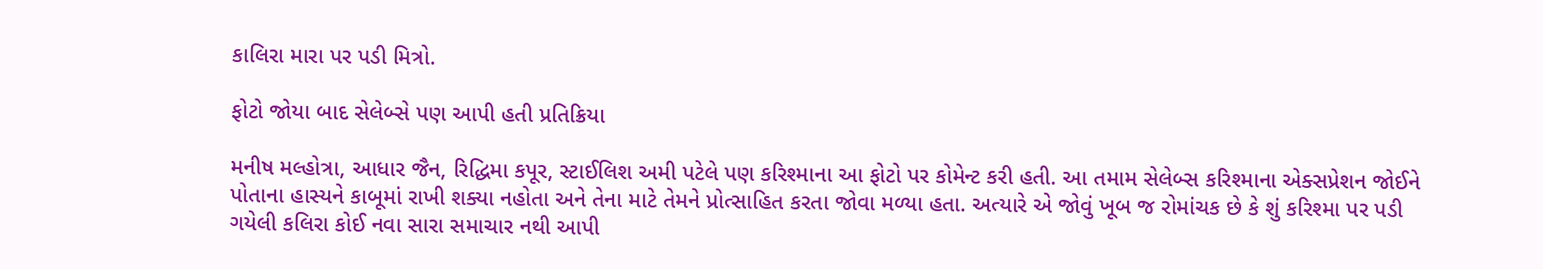કાલિરા મારા પર પડી મિત્રો.

ફોટો જોયા બાદ સેલેબ્સે પણ આપી હતી પ્રતિક્રિયા

મનીષ મલ્હોત્રા, આધાર જૈન, રિદ્ધિમા કપૂર, સ્ટાઈલિશ અમી પટેલે પણ કરિશ્માના આ ફોટો પર કોમેન્ટ કરી હતી. આ તમામ સેલેબ્સ કરિશ્માના એક્સપ્રેશન જોઈને પોતાના હાસ્યને કાબૂમાં રાખી શક્યા નહોતા અને તેના માટે તેમને પ્રોત્સાહિત કરતા જોવા મળ્યા હતા. અત્યારે એ જોવું ખૂબ જ રોમાંચક છે કે શું કરિશ્મા પર પડી ગયેલી કલિરા કોઈ નવા સારા સમાચાર નથી આપી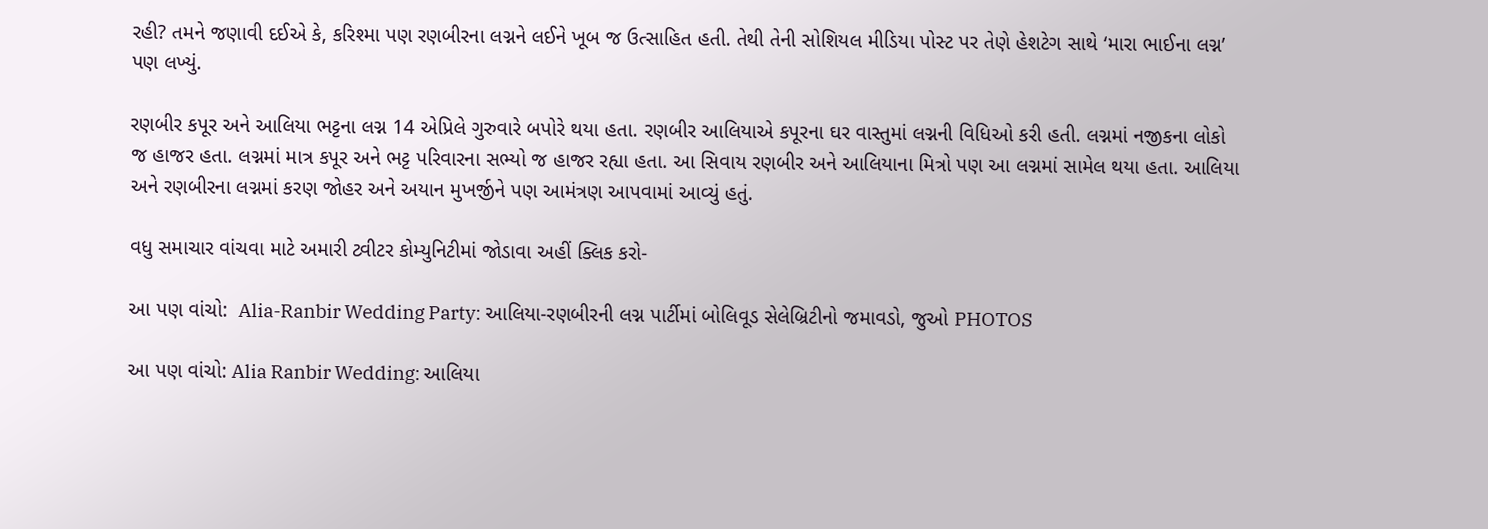રહી? તમને જણાવી દઈએ કે, કરિશ્મા પણ રણબીરના લગ્નને લઈને ખૂબ જ ઉત્સાહિત હતી. તેથી તેની સોશિયલ મીડિયા પોસ્ટ પર તેણે હેશટેગ સાથે ‘મારા ભાઈના લગ્ન’ પણ લખ્યું.

રણબીર કપૂર અને આલિયા ભટ્ટના લગ્ન 14 એપ્રિલે ગુરુવારે બપોરે થયા હતા. રણબીર આલિયાએ કપૂરના ઘર વાસ્તુમાં લગ્નની વિધિઓ કરી હતી. લગ્નમાં નજીકના લોકો જ હાજર હતા. લગ્નમાં માત્ર કપૂર અને ભટ્ટ પરિવારના સભ્યો જ હાજર રહ્યા હતા. આ સિવાય રણબીર અને આલિયાના મિત્રો પણ આ લગ્નમાં સામેલ થયા હતા. આલિયા અને રણબીરના લગ્નમાં કરણ જોહર અને અયાન મુખર્જીને પણ આમંત્રણ આપવામાં આવ્યું હતું.

વધુ સમાચાર વાંચવા માટે અમારી ટ્વીટર કોમ્યુનિટીમાં જોડાવા અહીં ક્લિક કરો-

આ પણ વાંચો:  Alia-Ranbir Wedding Party: આલિયા-રણબીરની લગ્ન પાર્ટીમાં બોલિવૂડ સેલેબ્રિટીનો જમાવડો, જુઓ PHOTOS

આ પણ વાંચો: Alia Ranbir Wedding: આલિયા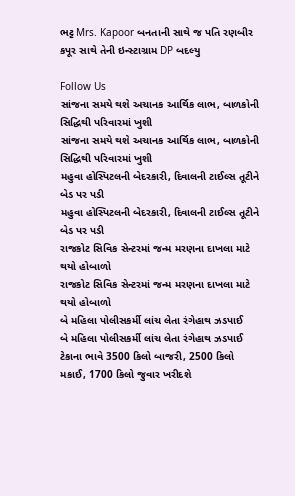ભટ્ટ Mrs. Kapoor બનતાની સાથે જ પતિ રણબીર કપૂર સાથે તેની ઇન્સ્ટાગ્રામ DP બદલ્યુ

Follow Us
સાંજના સમયે થશે અચાનક આર્થિક લાભ, બાળકોની સિદ્ધિથી પરિવારમાં ખુશી
સાંજના સમયે થશે અચાનક આર્થિક લાભ, બાળકોની સિદ્ધિથી પરિવારમાં ખુશી
મહુવા હોસ્પિટલની બેદરકારી, દિવાલની ટાઈલ્સ તૂટીને બેડ પર પડી
મહુવા હોસ્પિટલની બેદરકારી, દિવાલની ટાઈલ્સ તૂટીને બેડ પર પડી
રાજકોટ સિવિક સેન્ટરમાં જન્મ મરણના દાખલા માટે થયો હોબાળો
રાજકોટ સિવિક સેન્ટરમાં જન્મ મરણના દાખલા માટે થયો હોબાળો
બે મહિલા પોલીસકર્મી લાંચ લેતા રંગેહાથ ઝડપાઈ
બે મહિલા પોલીસકર્મી લાંચ લેતા રંગેહાથ ઝડપાઈ
ટેકાના ભાવે 3500 કિલો બાજરી, 2500 કિલો મકાઈ, 1700 કિલો જુવાર ખરીદશે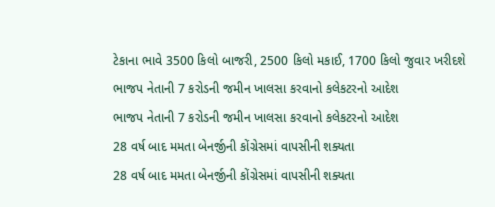ટેકાના ભાવે 3500 કિલો બાજરી, 2500 કિલો મકાઈ, 1700 કિલો જુવાર ખરીદશે
ભાજપ નેતાની 7 કરોડની જમીન ખાલસા કરવાનો કલેકટરનો આદેશ
ભાજપ નેતાની 7 કરોડની જમીન ખાલસા કરવાનો કલેકટરનો આદેશ
28 વર્ષ બાદ મમતા બેનર્જીની કોંગ્રેસમાં વાપસીની શક્યતા
28 વર્ષ બાદ મમતા બેનર્જીની કોંગ્રેસમાં વાપસીની શક્યતા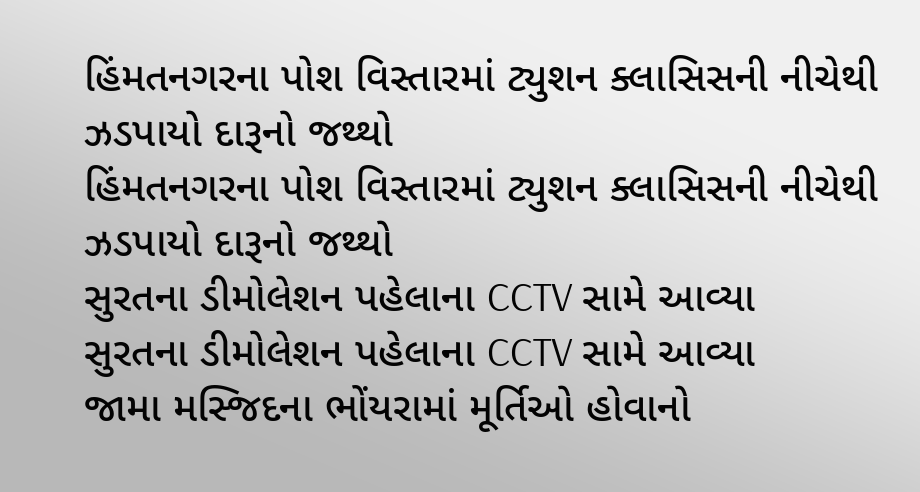હિંમતનગરના પોશ વિસ્તારમાં ટ્યુશન ક્લાસિસની નીચેથી ઝડપાયો દારૂનો જથ્થો
હિંમતનગરના પોશ વિસ્તારમાં ટ્યુશન ક્લાસિસની નીચેથી ઝડપાયો દારૂનો જથ્થો
સુરતના ડીમોલેશન પહેલાના CCTV સામે આવ્યા
સુરતના ડીમોલેશન પહેલાના CCTV સામે આવ્યા
જામા મસ્જિદના ભોંયરામાં મૂર્તિઓ હોવાનો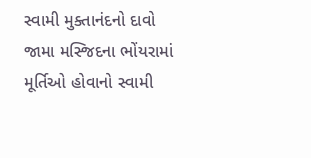સ્વામી મુક્તાનંદનો દાવો
જામા મસ્જિદના ભોંયરામાં મૂર્તિઓ હોવાનો સ્વામી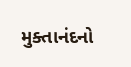મુક્તાનંદનો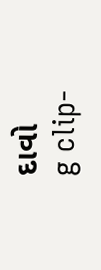દાવો
g clip-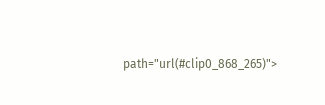path="url(#clip0_868_265)">